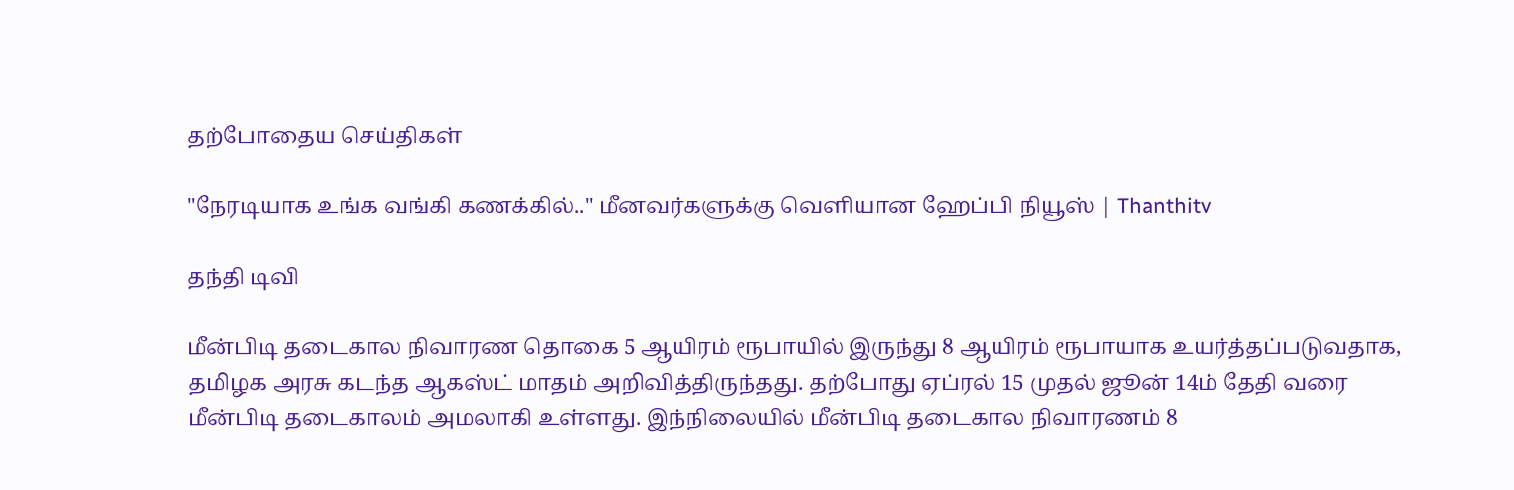தற்போதைய செய்திகள்

"நேரடியாக உங்க வங்கி கணக்கில்.." மீனவர்களுக்கு வெளியான ஹேப்பி நியூஸ் | Thanthitv

தந்தி டிவி

மீன்பிடி தடைகால நிவாரண தொகை 5 ஆயிரம் ரூபாயில் இருந்து 8 ஆயிரம் ரூபாயாக உயர்த்தப்படுவதாக, தமிழக அரசு கடந்த ஆகஸ்ட் மாதம் அறிவித்திருந்தது. தற்போது ஏப்ரல் 15 முதல் ஜூன் 14ம் தேதி வரை மீன்பிடி தடைகாலம் அமலாகி உள்ளது. இந்நிலையில் மீன்பிடி தடைகால நிவாரணம் 8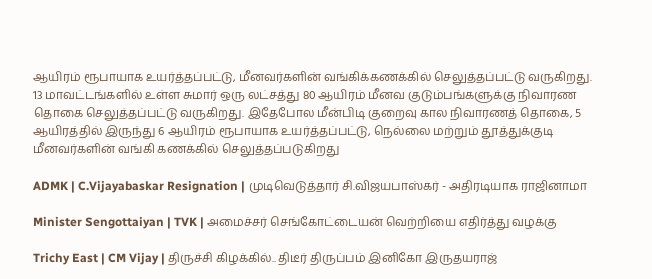ஆயிரம் ரூபாயாக உயர்த்தப்பட்டு, மீனவர்களின் வங்கிக்கணக்கில் செலுத்தப்பட்டு வருகிறது. 13 மாவட்டங்களில் உள்ள சுமார் ஒரு லட்சத்து 80 ஆயிரம் மீனவ குடும்பங்களுக்கு நிவாரண தொகை செலுத்தப்பட்டு வருகிறது. இதேபோல மீன்பிடி குறைவு கால நிவாரணத் தொகை, 5 ஆயிரத்தில் இருந்து 6 ஆயிரம் ரூபாயாக உயர்த்தப்பட்டு, நெல்லை மற்றும் தூத்துக்குடி மீனவர்களின் வங்கி கணக்கில் செலுத்தப்படுகிறது

ADMK | C.Vijayabaskar Resignation | முடிவெடுத்தார் சி.விஜயபாஸ்கர் - அதிரடியாக ராஜினாமா

Minister Sengottaiyan | TVK | அமைச்சர் செங்கோட்டையன் வெற்றியை எதிர்த்து வழக்கு

Trichy East | CM Vijay | திருச்சி கிழக்கில்.. திடீர் திருப்பம் இனிகோ இருதயராஜ்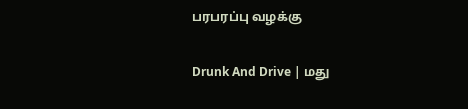பரபரப்பு வழக்கு

Drunk And Drive | மது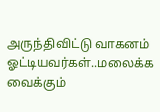அருந்திவிட்டு வாகனம் ஓட்டியவர்கள்..மலைக்க வைக்கும்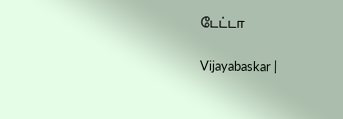டேட்டா

Vijayabaskar |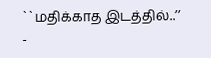``மதிக்காத இடத்தில்..’’ -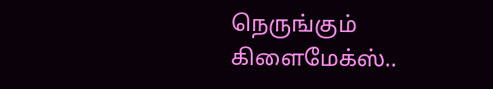நெருங்கும் கிளைமேக்ஸ்..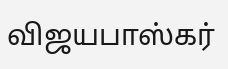விஜயபாஸ்கர்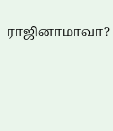ராஜினாமாவா?